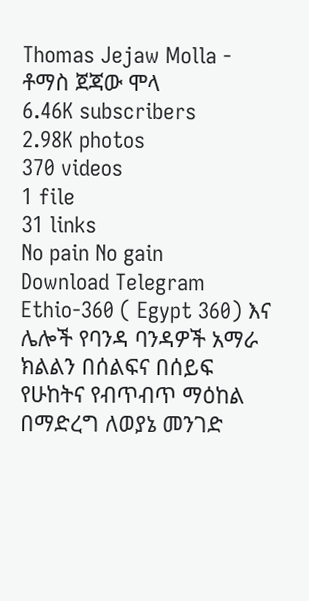Thomas Jejaw Molla - ቶማስ ጀጃው ሞላ
6.46K subscribers
2.98K photos
370 videos
1 file
31 links
No pain No gain
Download Telegram
Ethio-360 ( Egypt 360) እና ሌሎች የባንዳ ባንዳዎች አማራ ክልልን በሰልፍና በሰይፍ የሁከትና የብጥብጥ ማዕከል በማድረግ ለወያኔ መንገድ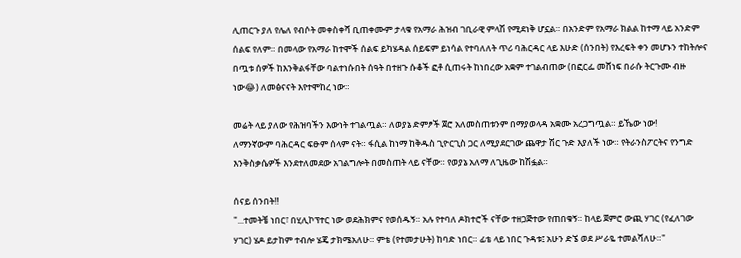ሊጠርጉ ያለ የሌለ የብሶት መቀስቀሻ ቢጠቀሙም ታላቁ የአማራ ሕዝብ ገቢራዊ ምላሽ የሚደነቅ ሆኗል። በአንድም የአማራ ክልል ከተማ ላይ አንድም ሰልፍ የለም። በመላው የአማራ ከተሞች ሰልፍ ይካሄዳል ሰይፍም ይነሳል የተባለለት ጥሪ ባሕርዳር ላይ እሁድ (ሰንበት) የእረፍት ቀን መሆኑን ተከትሎና በጧቱ ሰዎች ከእንቅልፋቸው ባልተነሱበት ሰዓት በተዘጉ ሱቆች ፎቶ ሲጠሩት ከነበረው አቋም ተገልብጠው (በፎርፌ መሸነፍ በራሱ ትርጉሙ ብዙ ነው😂) ለመፅናናት እየተሞከረ ነው።

መሬት ላይ ያለው የሕዝባችን እውነት ተገልጧል። ለወያኔ ድምፆች ጀሮ አለመስጠቱንም በማያወላዳ አቋሙ አረጋግጧል። ይኼው ነው!
ለማንኛውም ባሕርዳር ፍፁም ሰላም ናት። ፋሲል ከነማ ከቅዱስ ጊዮርጊስ ጋር ለሚያደርገው ጨዋታ ሽር ጉድ እያለች ነው። የትራንስፖርትና የንግድ እንቅስቃሴዎች እንደተለመደው አገልግሎት በመስጠት ላይ ናቸው። የወያኔ አለማ ለጊዜው ከሽፏል።

ሰናይ ሰንበት‼
"...ተመትቼ ነበር፣ በሂሊኮፕተር ነው ወደሕክምና የወሰዱኝ። አሉ የተባለ ዶክተሮች ናቸው ተዘጋጅተው የጠበቁኝ። ከላይ ጀምሮ ውጪ ሃገር (የፈለገው ሃገር) ሄዶ ይታከም ተብሎ ሄጄ ታክሜአለሁ። ምቴ (የተመታሁት) ከባድ ነበር። ፊቴ ላይ ነበር ጉዳቱ፤ አሁን ድኜ ወደ ሥራዬ ተመልሻለሁ።"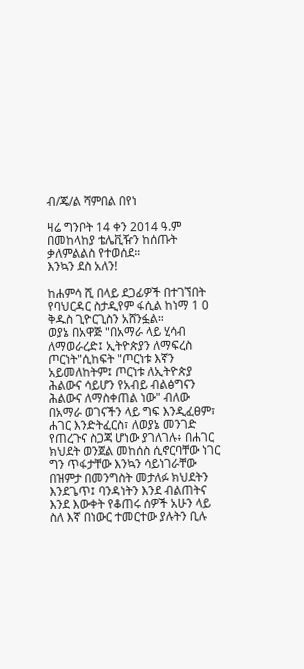ብ/ጄ/ል ሻምበል በየነ

ዛሬ ግንቦት 14 ቀን 2014 ዓ.ም በመከላከያ ቴሌቪዥን ከሰጡት ቃለምልልስ የተወሰደ።
እንኳን ደስ አለን!

ከሐምሳ ሺ በላይ ደጋፊዎች በተገኘበት የባህርዳር ስታዲየም ፋሲል ከነማ 1 0 ቅዱስ ጊዮርጊስን አሸንፏል።
ወያኔ በአዋጅ "በአማራ ላይ ሂሳብ ለማወራረድ፤ ኢትዮጵያን ለማፍረስ ጦርነት"ሲከፍት "ጦርነቱ እኛን አይመለከትም፤ ጦርነቱ ለኢትዮጵያ ሕልውና ሳይሆን የአብይ ብልፅግናን ሕልውና ለማስቀጠል ነው" ብለው በአማራ ወገናችን ላይ ግፍ እንዲፈፀም፣ ሐገር እንድትፈርስ፣ ለወያኔ መንገድ የጠረጉና ስጋጃ ሆነው ያገለገሉ፥ በሐገር ክህደት ወንጀል መከሰስ ሲኖርባቸው ነገር ግን ጥፋታቸው እንኳን ሳይነገራቸው በዝምታ በመንግስት መታለፉ ክህደትን እንደጌጥ፤ ባንዳነትን እንደ ብልጠትና እንደ እውቀት የቆጠሩ ሰዎች አሁን ላይ ስለ እኛ በነውር ተመርተው ያሉትን ቢሉ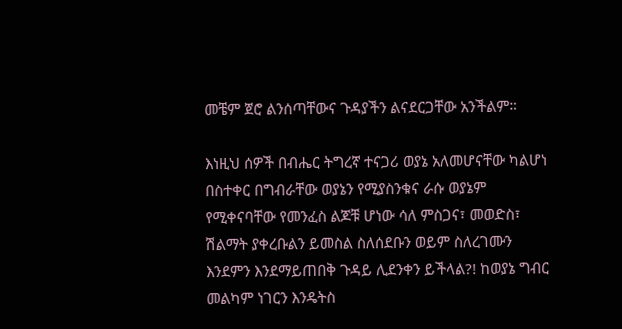መቼም ጀሮ ልንሰጣቸውና ጉዳያችን ልናደርጋቸው አንችልም።

እነዚህ ሰዎች በብሔር ትግረኛ ተናጋሪ ወያኔ አለመሆናቸው ካልሆነ በስተቀር በግብራቸው ወያኔን የሚያስንቁና ራሱ ወያኔም የሚቀናባቸው የመንፈስ ልጆቹ ሆነው ሳለ ምስጋና፣ መወድስ፣ ሽልማት ያቀረቡልን ይመስል ስለሰደቡን ወይም ስለረገሙን እንደምን እንደማይጠበቅ ጉዳይ ሊደንቀን ይችላል?! ከወያኔ ግብር መልካም ነገርን እንዴትስ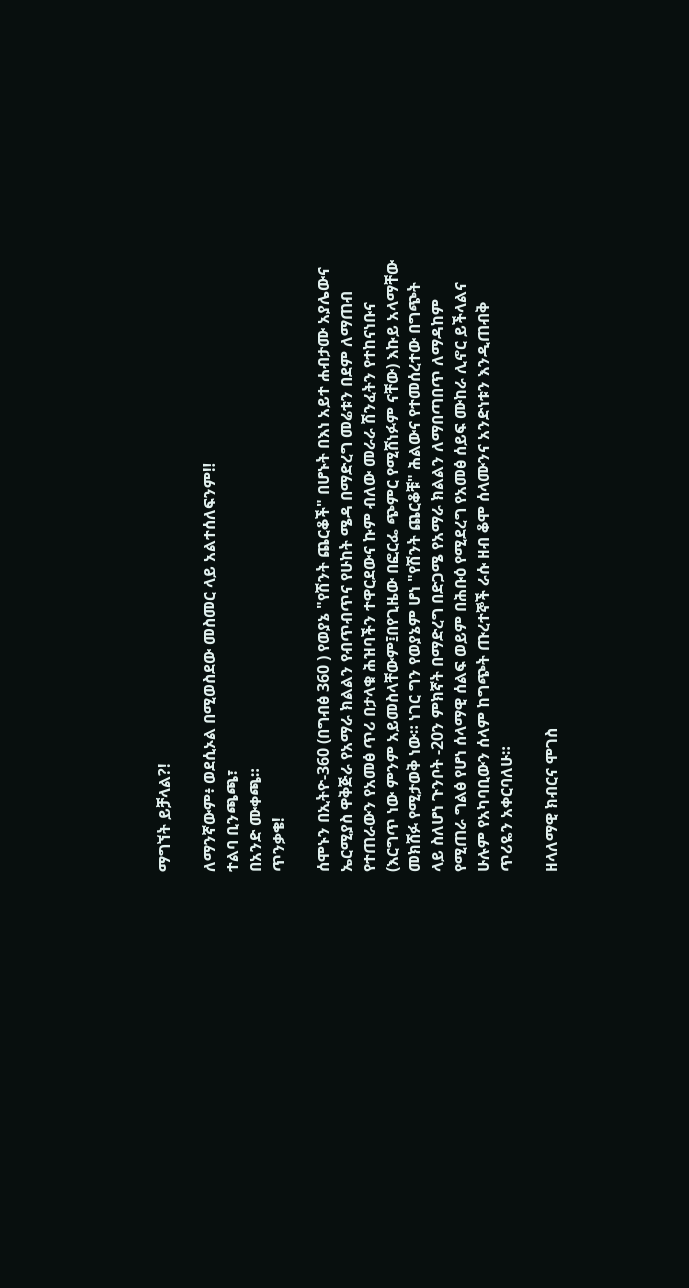ማግኘት ይቻላል?!

ለማንኛውም፥ ወደሲኦል በሚወስደው መስመር ላይ አልተሰለፍንም‼
ተልባ ቢንጫጫ፣
በአንድ ሙቀጫ።
ጥንቃቄ!

ሰሞኑን በኢትዮ-360 (በግብፅ 360 ) የወያኔ "የሽንት ጨርቆች" በሆኑት በእነ አይተ ሐብታሙ አያሌውና ኤርሚያስ ዋቅጅራ የአማራ ክልልን የብጥብጥና የሁከት ሜዳ በማድረግ መሬቱን በደም ለማጠብ የተጠራውን የአመፅ ጥሪ በታላቁ ሕዝባችን ተዋርደውና ኩም ብለው መራራ ሽንፈትን የተከናነቡና (እርግጥ ነው ምንም አይመስላቸውም፤በየጊዜው በፎርፌ ጭምር የሚሸነፉም ናቸው) እኩይ አላማቸው መክሸፉ የሚታወቅ ነው። ነገር ግን የወያኔም ሆነ "የሽንት ጨርቆቹ" ሕልውና የተመሰረተው በግጭት ላይ ስለሆነ ጉንቦት -20ን ምክኛት በማድረግ በድጋሜ የአማራ ክልልን ለማበጣበጥ ለማዳከም የሚጠራ ግልፅ የሆነ ሰላማዊ ሰልፍ ወይም በሕቡዕ የሚደረግ የአመፅ ሰይፍ ሙከራ ሊኖር ይችላልና ሁሉም የአካባቢውን ሰላም ከግጭት ጡረተኞች ራሱ ዘብ ቆሞ ሰላሙንና አንድነቱን እንዲጠብቅ ጥሪዬን አቀርባለሁ።

ዘላለማዊ ክብርና ሞገስ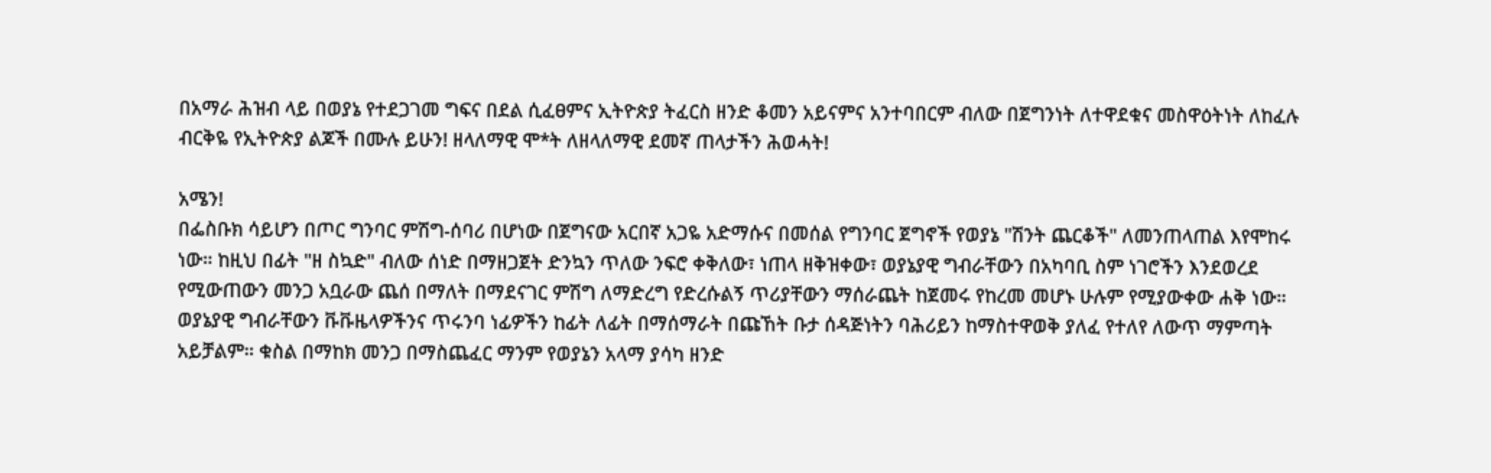በአማራ ሕዝብ ላይ በወያኔ የተደጋገመ ግፍና በደል ሲፈፀምና ኢትዮጵያ ትፈርስ ዘንድ ቆመን አይናምና አንተባበርም ብለው በጀግንነት ለተዋደቁና መስዋዕትነት ለከፈሉ ብርቅዬ የኢትዮጵያ ልጆች በሙሉ ይሁን! ዘላለማዊ ሞ*ት ለዘላለማዊ ደመኛ ጠላታችን ሕወሓት!

አሜን!
በፌስቡክ ሳይሆን በጦር ግንባር ምሽግ-ሰባሪ በሆነው በጀግናው አርበኛ አጋዬ አድማሱና በመሰል የግንባር ጀግኖች የወያኔ "ሽንት ጨርቆች" ለመንጠላጠል እየሞከሩ ነው። ከዚህ በፊት "ዘ ስኳድ" ብለው ሰነድ በማዘጋጀት ድንኳን ጥለው ንፍሮ ቀቅለው፣ ነጠላ ዘቅዝቀው፣ ወያኔያዊ ግብራቸውን በአካባቢ ስም ነገሮችን እንደወረደ የሚውጠውን መንጋ አቧራው ጨሰ በማለት በማደናገር ምሽግ ለማድረግ የድረሱልኝ ጥሪያቸውን ማሰራጨት ከጀመሩ የከረመ መሆኑ ሁሉም የሚያውቀው ሐቅ ነው። ወያኔያዊ ግብራቸውን ቩቩዜላዎችንና ጥሩንባ ነፊዎችን ከፊት ለፊት በማሰማራት በጩኸት ቡታ ሰዳጅነትን ባሕሪይን ከማስተዋወቅ ያለፈ የተለየ ለውጥ ማምጣት አይቻልም። ቁስል በማከክ መንጋ በማስጨፈር ማንም የወያኔን አላማ ያሳካ ዘንድ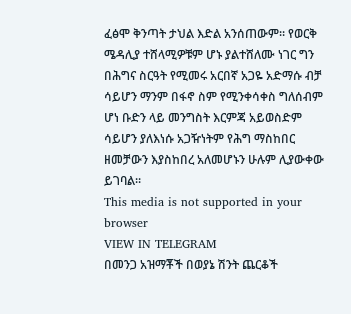ፈፅሞ ቅንጣት ታህል እድል አንሰጠውም። የወርቅ ሜዳሊያ ተሸላሚዎቹም ሆኑ ያልተሸለሙ ነገር ግን በሕግና ስርዓት የሚመሩ አርበኛ አጋዬ አድማሱ ብቻ ሳይሆን ማንም በፋኖ ስም የሚንቀሳቀስ ግለሰብም ሆነ ቡድን ላይ መንግስት እርምጃ አይወስድም ሳይሆን ያለእነሱ አጋዥነትም የሕግ ማስከበር ዘመቻውን እያስከበረ አለመሆኑን ሁሉም ሊያውቀው ይገባል።
This media is not supported in your browser
VIEW IN TELEGRAM
በመንጋ አዝማቾች በወያኔ ሽንት ጨርቆች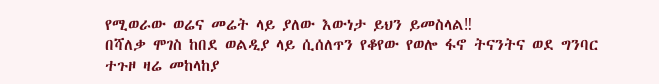የሚወራው ወሬና መሬት ላይ ያለው እውነታ ይህን ይመስላል‼
በሻለቃ ሞገስ ከበደ ወልዲያ ላይ ሲሰለጥን የቆየው የወሎ ፋኖ ትናንትና ወደ ግንባር ተጉዞ ዛሬ መከላከያ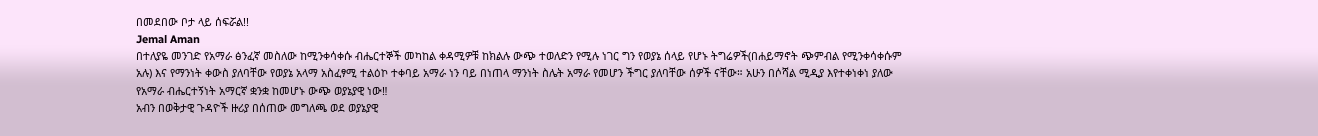በመደበው ቦታ ላይ ሰፍሯል!!
Jemal Aman
በተለያዬ መንገድ የአማራ ፅንፈኛ መስለው ከሚንቀሳቀሱ ብሔርተኞች መካከል ቀዳሚዎቹ ከክልሉ ውጭ ተወለድን የሚሉ ነገር ግን የወያኔ ሰላይ የሆኑ ትግሬዎች(በሐይማኖት ጭምብል የሚንቀሳቀሱም አሉ) እና የማንነት ቀውስ ያለባቸው የወያኔ አላማ አስፈፃሚ ተልዕኮ ተቀባይ አማራ ነን ባይ በነጠላ ማንነት ስሌት አማራ የመሆን ችግር ያለባቸው ሰዎች ናቸው። አሁን በሶሻል ሚዲያ እየተቀነቀነ ያለው የአማራ ብሔርተኝነት አማርኛ ቋንቋ ከመሆኑ ውጭ ወያኔያዊ ነው‼
አብን በወቅታዊ ጉዳዮች ዙሪያ በሰጠው መግለጫ ወደ ወያኔያዊ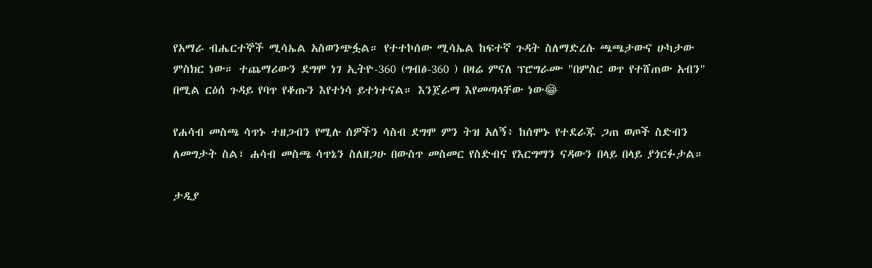የአማራ ብሔርተኞች ሚሳኤል አስወንጭፏል። የተተኮሰው ሚሳኤል ከፍተኛ ጉዳት ስለማድረሱ ጫጫታውና ሁካታው ምስክር ነው። ተጨማሪውን ደግሞ ነገ ኢትዮ-360 (ግብፅ-360 ) በዛሬ ምናለ ፕሮግራሙ "በምስር ወጥ የተሸጠው አብን" በሚል ርዕሰ ጉዳይ የባጥ የቆጡን እየተነሳ ይተነተናል። እንጀራማ እየመጣላቸው ነው😂

የሐሳብ መስጫ ሳጥኑ ተዘጋብን የሚሉ ሰዎችን ሳስብ ደግሞ ምን ትዝ አለኝ፥ ከሰሞኑ የተደራጁ ጋጠ ወጦች ስድብን ለመግታት ስል፣ ሐሳብ መስጫ ሳጥኔን ስለዘጋሁ በውስጥ መስመር የስድብና የእርግማን ናዳውን በላይ በላይ ያጎርፉታል።

ታዲያ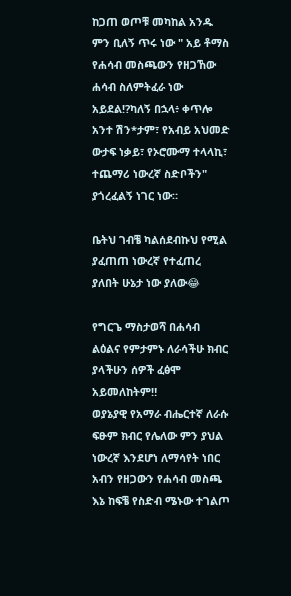ከጋጠ ወጦቹ መካከል አንዱ ምን ቢለኝ ጥሩ ነው " አይ ቶማስ የሐሳብ መስጫውን የዘጋኸው ሐሳብ ስለምትፈራ ነው አይደል!?ካለኝ በኋላ፥ ቀጥሎ አንተ ሽን*ታም፣ የአብይ አህመድ ውታፍ ነቃይ፣ የኦሮሙማ ተላላኪ፣ ተጨማሪ ነውረኛ ስድቦችን" ያጎረፈልኝ ነገር ነው።

ቤትህ ገብቼ ካልሰደብኩህ የሚል ያፈጠጠ ነውረኛ የተፈጠረ ያለበት ሁኔታ ነው ያለው😂

የግርጌ ማስታወሻ በሐሳብ ልዕልና የምታምኑ ለራሳችሁ ክብር ያላችሁን ሰዎች ፈፅሞ አይመለከትም‼
ወያኔያዊ የአማራ ብሔርተኛ ለራሱ ፍፁም ክብር የሌለው ምን ያህል ነውረኛ እንደሆነ ለማሳየት ነበር አብን የዘጋውን የሐሳብ መስጫ እኔ ከፍቼ የስድብ ሜኑው ተገልጦ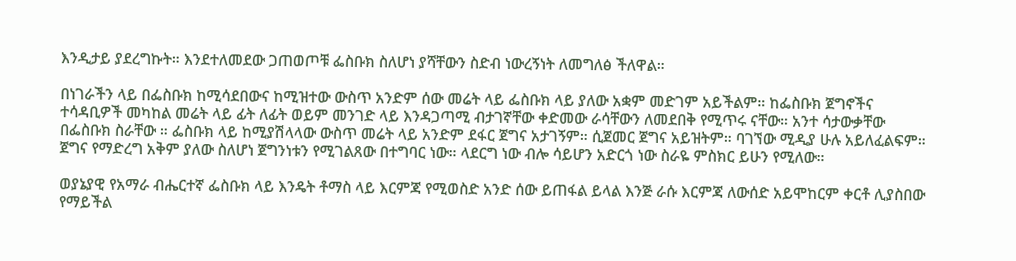እንዲታይ ያደረግኩት። እንደተለመደው ጋጠወጦቹ ፌስቡክ ስለሆነ ያሻቸውን ስድብ ነውረኝነት ለመግለፅ ችለዋል።

በነገራችን ላይ በፌስቡክ ከሚሳደበውና ከሚዝተው ውስጥ አንድም ሰው መሬት ላይ ፌስቡክ ላይ ያለው አቋም መድገም አይችልም። ከፌስቡክ ጀግኖችና ተሳዳቢዎች መካከል መሬት ላይ ፊት ለፊት ወይም መንገድ ላይ እንዳጋጣሚ ብታገኛቸው ቀድመው ራሳቸውን ለመደበቅ የሚጥሩ ናቸው። አንተ ሳታውቃቸው በፌስቡክ ስራቸው ። ፌስቡክ ላይ ከሚያሽላላው ውስጥ መሬት ላይ አንድም ደፋር ጀግና አታገኝም። ሲጀመር ጀግና አይዝትም። ባገኘው ሚዲያ ሁሉ አይለፈልፍም። ጀግና የማድረግ አቅም ያለው ስለሆነ ጀግንነቱን የሚገልጸው በተግባር ነው። ላደርግ ነው ብሎ ሳይሆን አድርጎ ነው ስራዬ ምስክር ይሁን የሚለው።

ወያኔያዊ የአማራ ብሔርተኛ ፌስቡክ ላይ እንዴት ቶማስ ላይ እርምጃ የሚወስድ አንድ ሰው ይጠፋል ይላል እንጅ ራሱ እርምጃ ለውሰድ አይሞከርም ቀርቶ ሊያስበው የማይችል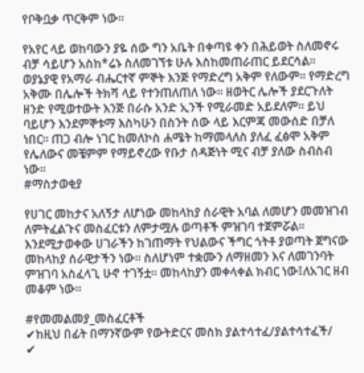የቦቅቧቃ ጥርቅም ነው።

የአየር ላይ ወከባውን ያዬ ሰው ግን አቤት በቀጣዩ ቀን በሕይወት ስለመኖሩ ብቻ ሳይሆን አስከ*ሬኑ ስለመገኘቱ ሁሉ እስከመጠራጠር ይደርሳል። ወያኔያዊ የአማራ ብሔርተኛ ምኞት እንጅ የማድረግ አቅም የለውም። የማድረግ አቅሙ በሌሎች ትክሻ ላይ የተንጠለጠለ ነው። ዘወትር ሌሎች ያደርጉለት ዘንድ የሚወተውት እንጅ በራሱ አንድ ኢንች የሚራመድ አይደለም። ይህ ባይሆን እንደምኞቱማ እስካሁን በስንት ሰው ላይ እርምጃ መውሰድ በቻለ ነበር። ጠጋ ብሎ ነገር ከመለኮስ ሐሜት ከማመላለስ ያለፈ ፈፅሞ አቅም የሌለውና መቼምም የማይኖረው የቡታ ሰዳጅነት ሚና ብቻ ያለው ስብስብ ነው።
#ማስታወቂያ

የሀገር መከታና አለኝታ ለሆነው መከላከያ ሰራዊት አባል ለመሆን መመዝገብ ለምትፈልጉና መስፈርቱን ለምታሟሉ ወጣቶች ምዝገባ ተጀምሯል። እንደሚታወቀው ሀገራችን ከገጠማት የህልውና ችግር ጎትቶ ያወጣት ጀግናው መከላከያ ሰራዊታችን ነው። ስለሆነም ተቋሙን ለማዘመን እና ለመገንባት ምዝገባ አስፈላጊ ሁኖ ተገኝቷ። መከላከያን መቀላቀል ክብር ነው፤ለአገር ዘብ መቆም ነው።

#የመመልመያ_መስፈርቶች
✔ከዚህ በፊት በማንኛውም የውትድርና መስክ ያልተሳተፈ/ያልተሳተፈች/
✔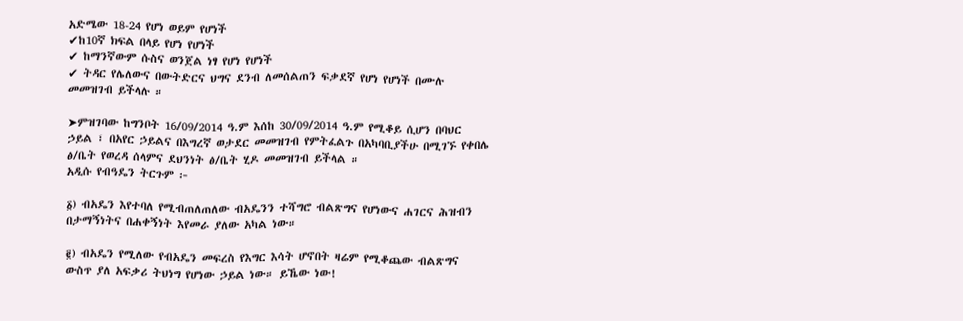አድሜው 18-24 የሆነ ወይም የሆነች
✔ከ10ኛ ክፍል በላይ የሆነ የሆነች
✔ ከማንኛውም ሱስና ወንጀል ነፃ የሆነ የሆነች
✔ ትዳር የሌለውና በውትድርና ህግና ደንብ ለመሰልጠን ፍቃደኛ የሆነ የሆነች በሙሉ መመዝገብ ይችላሉ ።

➤ምዝገባው ከግንቦት 16/09/2014 ዓ.ም እሰከ 30/09/2014 ዓ.ም የሚቆይ ሲሆን በባህር ኃይል ፣ በአየር ኃይልና በእግረኛ ወታደር መመዝገብ የምትፈልጉ በአካባቢያችሁ በሚገኙ የቀበሌ ፅ/ቤት የወረዳ ሰላምና ደህንነት ፅ/ቤት ሂዶ መመዝገብ ይችላል ።
አዲሱ የብዓዴን ትርጉም ፦

፩) ብአዴን እየተባለ የሚብጠለጠለው ብአዴንን ተሻግሮ ብልጽግና የሆነውና ሐገርና ሕዝብን በታማኝነትና በሐቀኝነት እየመራ ያለው አካል ነው።

፪) ብአዴን የሚለው የብአዴን መፍረስ የእግር እሳት ሆኖበት ዛሬም የሚቆጨው ብልጽግና ውስጥ ያለ አፍቃሪ ትህነግ የሆነው ኃይል ነው። ይኼው ነው!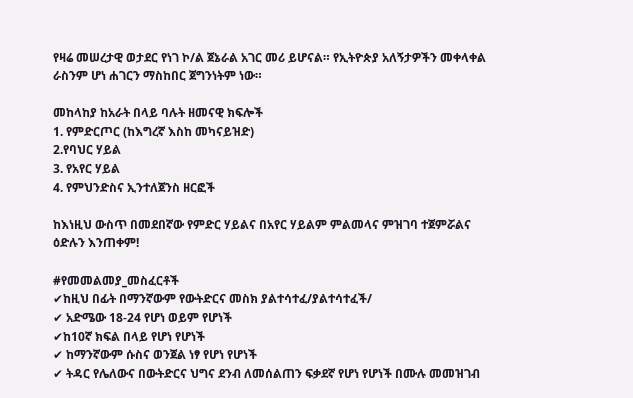የዛሬ መሠረታዊ ወታደር የነገ ኮ/ል ጀኔራል አገር መሪ ይሆናል። የኢትዮጵያ አለኝታዎችን መቀላቀል ራስንም ሆነ ሐገርን ማስከበር ጀግንነትም ነው።

መከላከያ ከአራት በላይ ባሉት ዘመናዊ ክፍሎች
1. የምድርጦር (ከእግረኛ እስከ መካናይዝድ)
2.የባህር ሃይል
3. የአየር ሃይል
4. የምህንድስና ኢንተለጀንስ ዘርፎች

ከእነዚህ ውስጥ በመደበኛው የምድር ሃይልና በአየር ሃይልም ምልመላና ምዝገባ ተጀምሯልና ዕድሉን እንጠቀም!

#የመመልመያ_መስፈርቶች
✔ከዚህ በፊት በማንኛውም የውትድርና መስክ ያልተሳተፈ/ያልተሳተፈች/
✔ አድሜው 18-24 የሆነ ወይም የሆነች
✔ከ10ኛ ክፍል በላይ የሆነ የሆነች
✔ ከማንኛውም ሱስና ወንጀል ነፃ የሆነ የሆነች
✔ ትዳር የሌለውና በውትድርና ህግና ደንብ ለመሰልጠን ፍቃደኛ የሆነ የሆነች በሙሉ መመዝገብ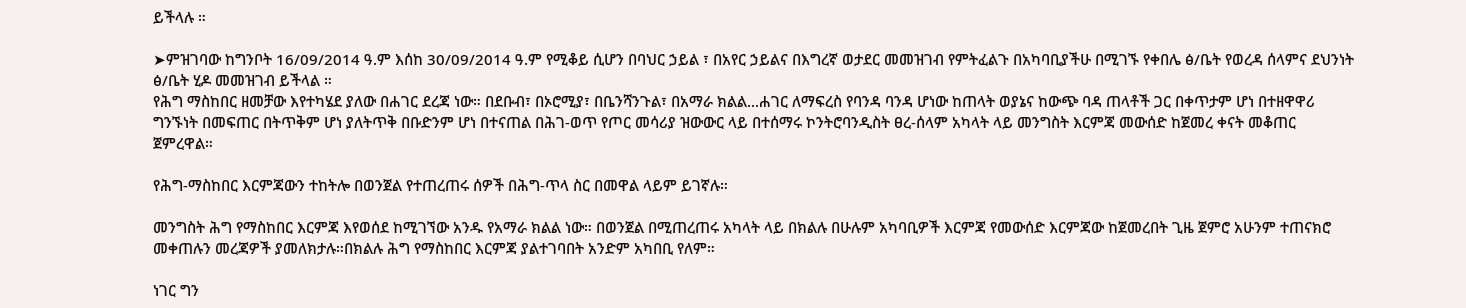ይችላሉ ።

➤ምዝገባው ከግንቦት 16/09/2014 ዓ.ም እሰከ 30/09/2014 ዓ.ም የሚቆይ ሲሆን በባህር ኃይል ፣ በአየር ኃይልና በእግረኛ ወታደር መመዝገብ የምትፈልጉ በአካባቢያችሁ በሚገኙ የቀበሌ ፅ/ቤት የወረዳ ሰላምና ደህንነት ፅ/ቤት ሂዶ መመዝገብ ይችላል ።
የሕግ ማስከበር ዘመቻው እየተካሄደ ያለው በሐገር ደረጃ ነው። በደቡብ፣ በኦሮሚያ፣ በቤንሻንጉል፣ በአማራ ክልል...ሐገር ለማፍረስ የባንዳ ባንዳ ሆነው ከጠላት ወያኔና ከውጭ ባዳ ጠላቶች ጋር በቀጥታም ሆነ በተዘዋዋሪ ግንኙነት በመፍጠር በትጥቅም ሆነ ያለትጥቅ በቡድንም ሆነ በተናጠል በሕገ-ወጥ የጦር መሳሪያ ዝውውር ላይ በተሰማሩ ኮንትሮባንዲስት ፀረ-ሰላም አካላት ላይ መንግስት እርምጃ መውሰድ ከጀመረ ቀናት መቆጠር ጀምረዋል።

የሕግ-ማስከበር እርምጃውን ተከትሎ በወንጀል የተጠረጠሩ ሰዎች በሕግ-ጥላ ስር በመዋል ላይም ይገኛሉ።

መንግስት ሕግ የማስከበር እርምጃ እየወሰደ ከሚገኘው አንዱ የአማራ ክልል ነው። በወንጀል በሚጠረጠሩ አካላት ላይ በክልሉ በሁሉም አካባቢዎች እርምጃ የመውሰድ እርምጃው ከጀመረበት ጊዜ ጀምሮ አሁንም ተጠናክሮ መቀጠሉን መረጃዎች ያመለክታሉ።በክልሉ ሕግ የማስከበር እርምጃ ያልተገባበት አንድም አካበቢ የለም።

ነገር ግን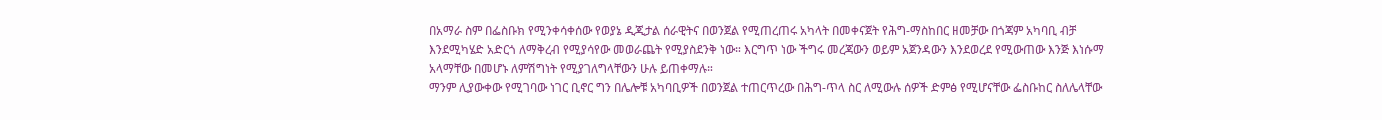በአማራ ስም በፌስቡክ የሚንቀሳቀሰው የወያኔ ዲጂታል ሰራዊትና በወንጀል የሚጠረጠሩ አካላት በመቀናጀት የሕግ-ማስከበር ዘመቻው በጎጃም አካባቢ ብቻ እንደሚካሄድ አድርጎ ለማቅረብ የሚያሳየው መወራጨት የሚያስደንቅ ነው። እርግጥ ነው ችግሩ መረጃውን ወይም አጀንዳውን እንደወረደ የሚውጠው እንጅ እነሱማ አላማቸው በመሆኑ ለምሽግነት የሚያገለግላቸውን ሁሉ ይጠቀማሉ።
ማንም ሊያውቀው የሚገባው ነገር ቢኖር ግን በሌሎቹ አካባቢዎች በወንጀል ተጠርጥረው በሕግ-ጥላ ስር ለሚውሉ ሰዎች ድምፅ የሚሆናቸው ፌስቡከር ስለሌላቸው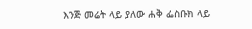እንጅ መሬት ላይ ያለው ሐቅ ፌስቡክ ላይ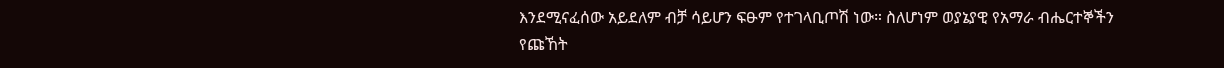እንደሚናፈሰው አይደለም ብቻ ሳይሆን ፍፁም የተገላቢጦሽ ነው። ስለሆነም ወያኔያዊ የአማራ ብሔርተኞችን የጩኸት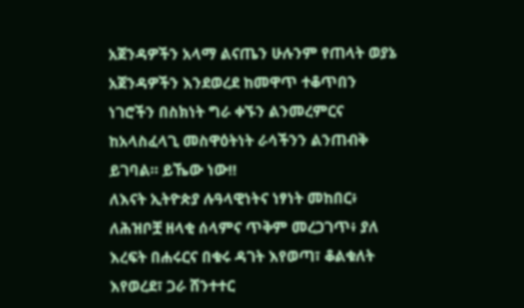አጀንዳዎችን አላማ ልናጤን ሁሉንም የጠላት ወያኔ አጀንዳዎችን እንደወረደ ከመዋጥ ተቆጥበን ነገሮችን በስክነት ግራ ቀኙን ልንመረምርና ከአላስፈላጊ መስዋዕትነት ራሳችንን ልንጠብቅ ይገባል። ይኼው ነው‼
ለእናት ኢትዮጵያ ሉዓላዊነትና ነፃነት መከበር፥ ለሕዝቦቿ ዘላቂ ሰላምና ጥቅም መረጋገጥ፥ ያለ እረፍት በሐሩርና በቁሩ ዳገት እየወጣ፣ ቆልቁለት እየወረደ፣ ጋራ ሸንተተር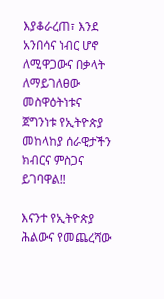እያቆራረጠ፣ እንደ አንበሳና ነብር ሆኖ ለሚዋጋውና በቃላት ለማይገለፀው መስዋዕትነቱና ጀግንነቱ የኢትዮጵያ መከላከያ ሰራዊታችን ክብርና ምስጋና ይገባዋል‼

እናንተ የኢትዮጵያ ሕልውና የመጨረሻው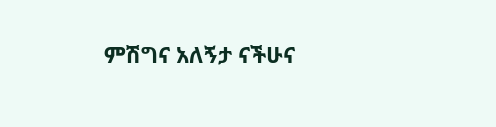ምሽግና አለኝታ ናችሁና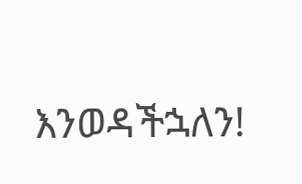እንወዳችኋለን!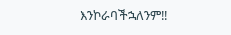እንኮራባችኋለንም‼